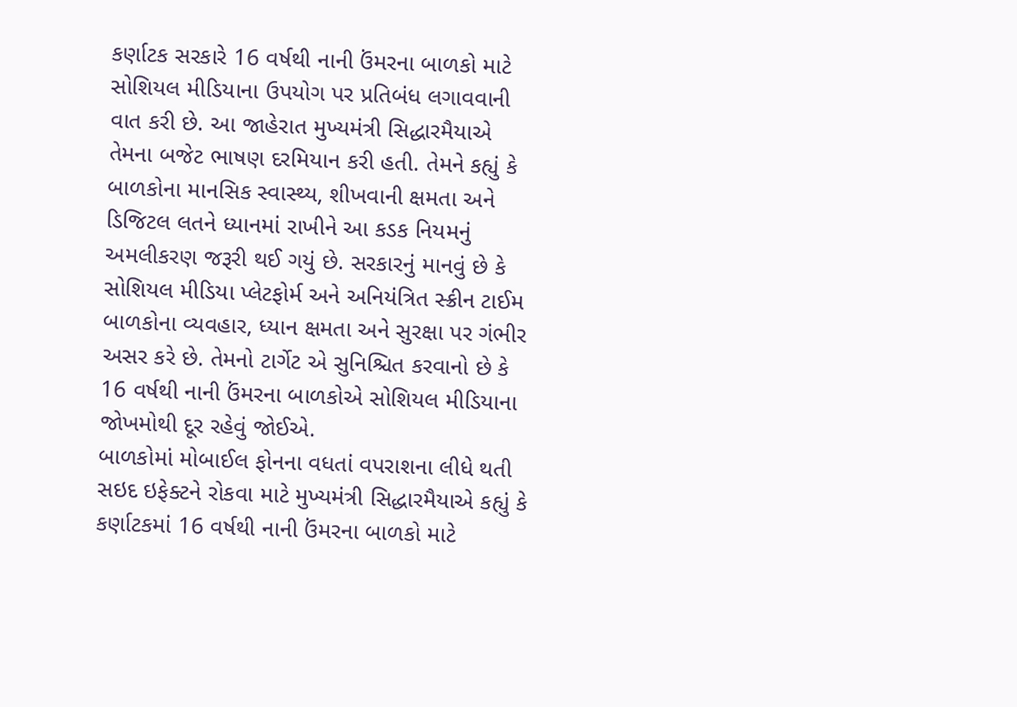કર્ણાટક સરકારે 16 વર્ષથી નાની ઉંમરના બાળકો માટે સોશિયલ મીડિયાના ઉપયોગ પર પ્રતિબંધ લગાવવાની વાત કરી છે. આ જાહેરાત મુખ્યમંત્રી સિદ્ધારમૈયાએ તેમના બજેટ ભાષણ દરમિયાન કરી હતી. તેમને કહ્યું કે બાળકોના માનસિક સ્વાસ્થ્ય, શીખવાની ક્ષમતા અને ડિજિટલ લતને ધ્યાનમાં રાખીને આ કડક નિયમનું અમલીકરણ જરૂરી થઈ ગયું છે. સરકારનું માનવું છે કે સોશિયલ મીડિયા પ્લેટફોર્મ અને અનિયંત્રિત સ્ક્રીન ટાઈમ બાળકોના વ્યવહાર, ધ્યાન ક્ષમતા અને સુરક્ષા પર ગંભીર અસર કરે છે. તેમનો ટાર્ગેટ એ સુનિશ્ચિત કરવાનો છે કે 16 વર્ષથી નાની ઉંમરના બાળકોએ સોશિયલ મીડિયાના જોખમોથી દૂર રહેવું જોઈએ.
બાળકોમાં મોબાઈલ ફોનના વધતાં વપરાશના લીધે થતી સઇદ ઇફેક્ટને રોકવા માટે મુખ્યમંત્રી સિદ્ધારમૈયાએ કહ્યું કે કર્ણાટકમાં 16 વર્ષથી નાની ઉંમરના બાળકો માટે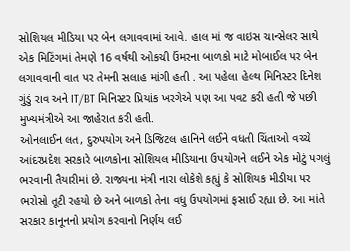સોશિયલ મીડિયા પર બેન લગાવવામાં આવે. હાલ માં જ વાઇસ ચાન્સેલર સાથે એક મિટિંગમાં તેમણે 16 વર્ષથી ઓકચી ઉંમરના બાળકો માટે મોબાઈલ પર બેન લગાવવાની વાત પર તેમની સલાહ માંગી હતી . આ પહેલા હેલ્થ મિનિસ્ટર દિનેશ ગુંડું રાવ અને IT/BT મિનિસ્ટર પ્રિયાંક ખરગેએ પણ આ પવટ કરી હતી જે પછી મુખ્યમંત્રીએ આ જાહેરાત કરી હતી.
ઓનલાઈન લત, દુરુપયોગ અને ડિજિટલ હાનિને લઈને વધતી ચિંતાઓ વચ્ચે આંદરપ્રદેશ સરકારે બાળકોના સોશિયલ મીડિયાના ઉપયોગને લઈને એક મોટું પગલું ભરવાની તૈયારીમાં છે. રાજ્યના મંત્રી નારા લોકેશે કહ્યું કે સોશિયક મીડીયા પર ભરોસો તૂટી રહયો છે અને બાળકો તેના વધુ ઉપયોગમાં ફસાઈ રહ્યા છે. આ માંતે સરકાર કાનૂનનો પ્રયોગ કરવાનો નિર્ણય લઈ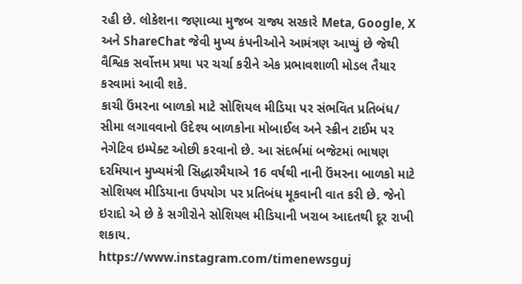રહી છે. લોકેશના જણાવ્યા મુજબ રાજ્ય સરકારે Meta, Google, X અને ShareChat જેવી મુખ્ય કંપનીઓને આમંત્રણ આપ્યું છે જેથી વૈશ્વિક સર્વોત્તમ પ્રથા પર ચર્ચા કરીને એક પ્રભાવશાળી મોડલ તૈયાર કરવામાં આવી શકે.
કાચી ઉંમરના બાળકો માટે સોશિયલ મીડિયા પર સંભવિત પ્રતિબંધ/ સીમા લગાવવાનો ઉદેશ્ય બાળકોના મોબાઈલ અને સ્ક્રીન ટાઈમ પર નેગેટિવ ઇમ્પેક્ટ ઓછી કરવાનો છે. આ સંદર્ભમાં બજેટમાં ભાષણ દરમિયાન મુખ્યમંત્રી સિદ્ધારમૈયાએ 16 વર્ષથી નાની ઉંમરના બાળકો માટે સોશિયલ મીડિયાના ઉપયોગ પર પ્રતિબંધ મૂકવાની વાત કરી છે. જેનો ઇરાદો એ છે કે સગીરોને સોશિયલ મીડિયાની ખરાબ આદતથી દૂર રાખી શકાય.
https://www.instagram.com/timenewsguj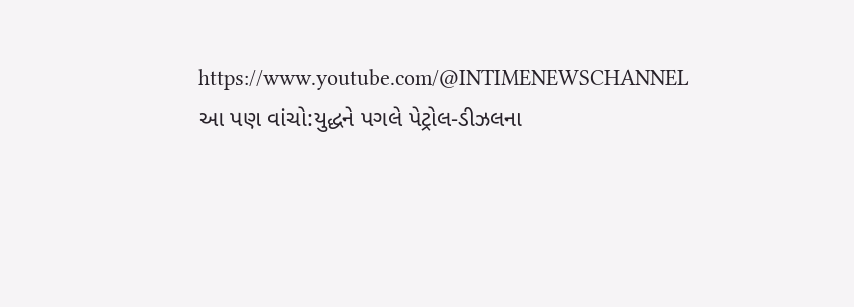https://www.youtube.com/@INTIMENEWSCHANNEL
આ પણ વાંચો:યુદ્ધને પગલે પેટ્રોલ-ડીઝલના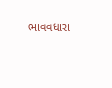ભાવવધારા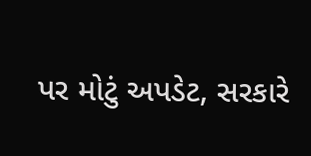પર મોટું અપડેટ, સરકારે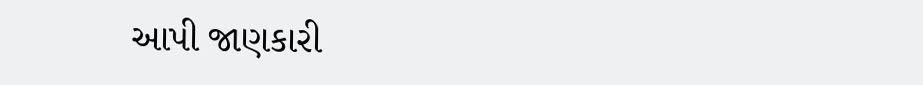આપી જાણકારી